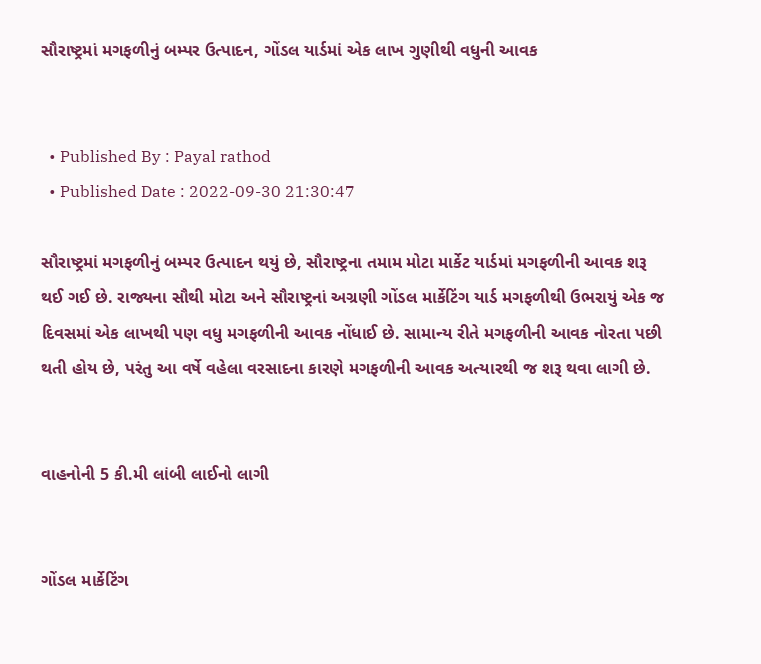સૌરાષ્ટ્રમાં મગફળીનું બમ્પર ઉત્પાદન, ગોંડલ યાર્ડમાં એક લાખ ગુણીથી વધુની આવક


  • Published By : Payal rathod
  • Published Date : 2022-09-30 21:30:47

સૌરાષ્ટ્રમાં મગફળીનું બમ્પર ઉત્પાદન થયું છે, સૌરાષ્ટ્રના તમામ મોટા માર્કેટ યાર્ડમાં મગફળીની આવક શરૂ થઈ ગઈ છે. રાજ્યના સૌથી મોટા અને સૌરાષ્ટ્રનાં અગ્રણી ગોંડલ માર્કેટિંગ યાર્ડ મગફળીથી ઉભરાયું એક જ દિવસમાં એક લાખથી પણ વધુ મગફળીની આવક નોંધાઈ છે. સામાન્ય રીતે મગફળીની આવક નોરતા પછી થતી હોય છે, પરંતુ આ વર્ષે વહેલા વરસાદના કારણે મગફળીની આવક અત્યારથી જ શરૂ થવા લાગી છે.


વાહનોની 5 કી.મી લાંબી લાઈનો લાગી


ગોંડલ માર્કેટિંગ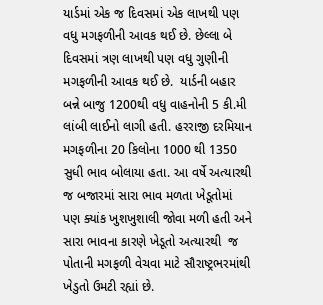યાર્ડમાં એક જ દિવસમાં એક લાખથી પણ વધુ મગફળીની આવક થઈ છે. છેલ્લા બે દિવસમાં ત્રણ લાખથી પણ વધુ ગુણીની મગફળીની આવક થઈ છે.  યાર્ડની બહાર બન્ને બાજુ 1200થી વધુ વાહનોની 5 કી.મી લાંબી લાઈનો લાગી હતી. હરરાજી દરમિયાન મગફળીના 20 કિલોના 1000 થી 1350 સુધી ભાવ બોલાયા હતા. આ વર્ષે અત્યારથી જ બજારમાં સારા ભાવ મળતા ખેડૂતોમાં પણ ક્યાંક ખુશખુશાલી જોવા મળી હતી અને સારા ભાવના કારણે ખેડૂતો અત્યારથી  જ પોતાની મગફળી વેચવા માટે સૌરાષ્ટ્રભરમાંથી ખેડુતો ઉમટી રહ્યાં છે.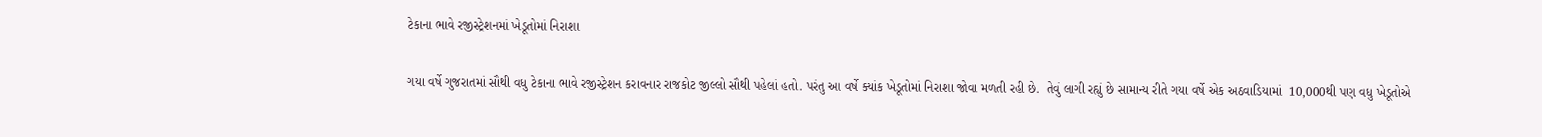ટેકાના ભાવે રજીસ્ટ્રેશનમાં ખેડૂતોમાં નિરાશા


ગયા વર્ષે ગુજરાતમાં સૌથી વધુ ટેકાના ભાવે રજીસ્ટ્રેશન કરાવનાર રાજકોટ જીલ્લો સૌથી પહેલાં હતો. પરંતુ આ વર્ષે ક્યાંક ખેડૂતોમાં નિરાશા જોવા મળતી રહી છે.  તેવું લાગી રહ્યું છે સામાન્ય રીતે ગયા વર્ષે એક અઠવાડિયામાં  10,000થી પણ વધુ ખેડૂતોએ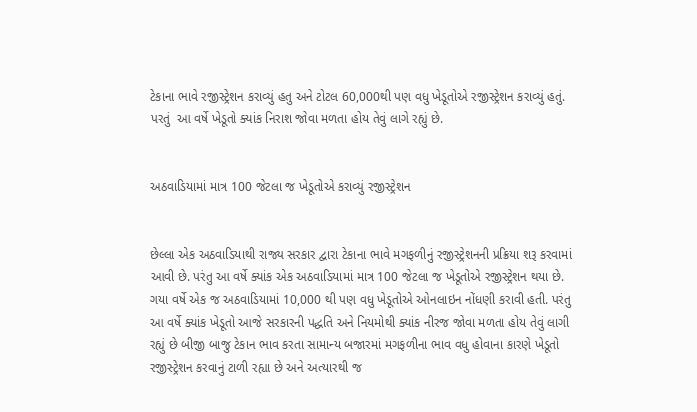ટેકાના ભાવે રજીસ્ટ્રેશન કરાવ્યું હતુ અને ટોટલ 60,000થી પણ વધુ ખેડૂતોએ રજીસ્ટ્રેશન કરાવ્યું હતું.  પરતું  આ વર્ષે ખેડૂતો ક્યાંક નિરાશ જોવા મળતા હોય તેવું લાગે રહ્યું છે.


અઠવાડિયામાં માત્ર 100 જેટલા જ ખેડૂતોએ કરાવ્યું રજીસ્ટ્રેશન


છેલ્લા એક અઠવાડિયાથી રાજ્ય સરકાર દ્વારા ટેકાના ભાવે મગફળીનું રજીસ્ટ્રેશનની પ્રક્રિયા શરૂ કરવામાં આવી છે. પરંતુ આ વર્ષે ક્યાંક એક અઠવાડિયામાં માત્ર 100 જેટલા જ ખેડૂતોએ રજીસ્ટ્રેશન થયા છે. ગયા વર્ષે એક જ અઠવાડિયામાં 10,000 થી પણ વધુ ખેડૂતોએ ઓનલાઇન નોંધણી કરાવી હતી. પરંતુ આ વર્ષે ક્યાંક ખેડૂતો આજે સરકારની પદ્ધતિ અને નિયમોથી ક્યાંક નીરજ જોવા મળતા હોય તેવું લાગી રહ્યું છે બીજી બાજુ ટેકાન ભાવ કરતા સામાન્ય બજારમાં મગફળીના ભાવ વધુ હોવાના કારણે ખેડૂતો રજીસ્ટ્રેશન કરવાનું ટાળી રહ્યા છે અને અત્યારથી જ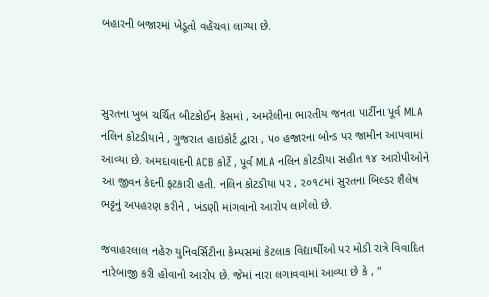બહારની બજારમાં ખેડૂતો વહેંચવા લાગ્યા છે.



સુરતના ખુબ ચર્ચિત બીટકોઈન કેસમાં , અમરેલીના ભારતીય જનતા પાર્ટીના પૂર્વ MLA નલિન કોટડીયાને , ગુજરાત હાઇકોર્ટ દ્વારા , ૫૦ હજારના બોન્ડ પર જામીન આપવામાં આવ્યા છે. અમદાવાદની ACB કોર્ટે , પૂર્વ MLA નલિન કોટડીયા સહીત ૧૪ આરોપીઓને આ જીવન કેદની ફટકારી હતી. નલિન કોટડીયા પર , ૨૦૧૮માં સુરતના બિલ્ડર શૈલેષ ભટ્ટનું અપહરણ કરીને , ખંડણી માંગવાનો આરોપ લાગેલો છે.

જવાહરલાલ નહેરુ યુનિવર્સિટીના કેમ્પસમાં કેટલાક વિદ્યાર્થીઓ પર મોડી રાત્રે વિવાદિત નારેબાજી કરી હોવાનો આરોપ છે. જેમાં નારા લગાવવામાં આવ્યા છે કે , "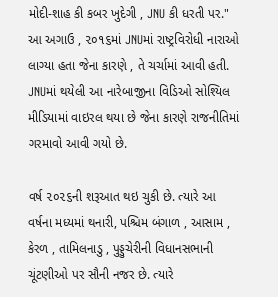મોદી-શાહ કી કબર ખુદેગી , JNU કી ધરતી પર." આ અગાઉ , ૨૦૧૬માં JNUમાં રાષ્ટ્રવિરોધી નારાઓ લાગ્યા હતા જેના કારણે , તે ચર્ચામાં આવી હતી. JNUમાં થયેલી આ નારેબાજીના વિડિઓ સોશ્યિલ મીડિયામાં વાઇરલ થયા છે જેના કારણે રાજનીતિમાં ગરમાવો આવી ગયો છે.

વર્ષ ૨૦૨૬ની શરૂઆત થઇ ચુકી છે. ત્યારે આ વર્ષના મધ્યમાં થનારી, પશ્ચિમ બંગાળ , આસામ , કેરળ , તામિલનાડુ , પુડ્ડુચેરીની વિધાનસભાની ચૂંટણીઓ પર સૌની નજર છે. ત્યારે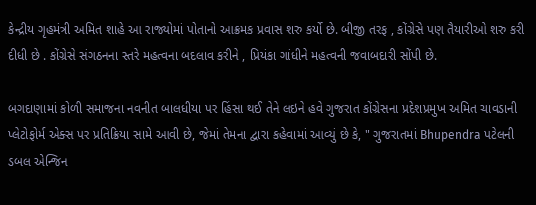કેન્દ્રીય ગૃહમંત્રી અમિત શાહે આ રાજ્યોમાં પોતાનો આક્રમક પ્રવાસ શરુ કર્યો છે. બીજી તરફ , કોંગ્રેસે પણ તૈયારીઓ શરુ કરી દીધી છે . કોંગ્રેસે સંગઠનના સ્તરે મહત્વના બદલાવ કરીને , પ્રિયંકા ગાંધીને મહત્વની જવાબદારી સોંપી છે.

બગદાણામાં કોળી સમાજના નવનીત બાલધીયા પર હિંસા થઈ તેને લઇને હવે ગુજરાત કોંગ્રેસના પ્રદેશપ્રમુખ અમિત ચાવડાની પ્લેટોફોર્મ એક્સ પર પ્રતિક્રિયા સામે આવી છે, જેમાં તેમના દ્વારા કહેવામાં આવ્યું છે કે, " ગુજરાતમાં Bhupendra પટેલની ડબલ એન્જિન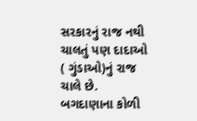સરકારનું રાજ નથી ચાલતું પણ દાદાઓ ( ગુંડાઓ)નું રાજ ચાલે છે. બગદાણાના કોળી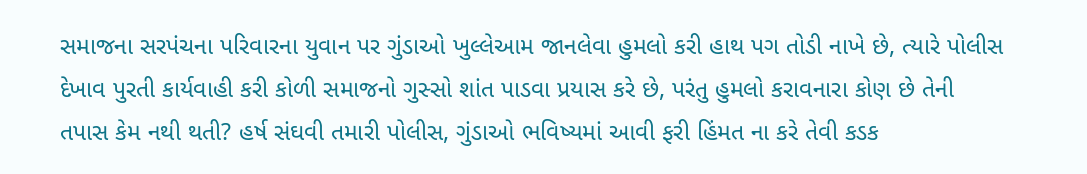સમાજના સરપંચના પરિવારના યુવાન પર ગુંડાઓ ખુલ્લેઆમ જાનલેવા હુમલો કરી હાથ પગ તોડી નાખે છે, ત્યારે પોલીસ દેખાવ પુરતી કાર્યવાહી કરી કોળી સમાજનો ગુસ્સો શાંત પાડવા પ્રયાસ કરે છે, પરંતુ હુમલો કરાવનારા કોણ છે તેની તપાસ કેમ નથી થતી? હર્ષ સંઘવી તમારી પોલીસ, ગુંડાઓ ભવિષ્યમાં આવી ફરી હિંમત ના કરે તેવી કડક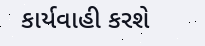કાર્યવાહી કરશે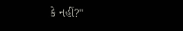કે નહીં?"